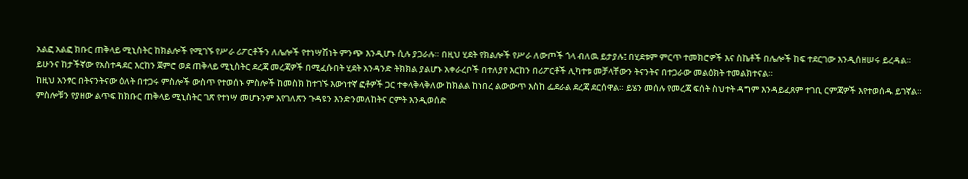አልፎ አልፎ ክቡር ጠቅላይ ሚኒስትር ከክልሎች የሚገኙ የሥራ ሪፖርቶችን ለሌሎች የተነሣሽነት ምንጭ እንዲሆኑ ሲሉ ያጋራሉ። በዚህ ሂደት የክልሎች የሥራ ለውጦች ጎላ ብለዉ ይታያሉ፤ በሂደቱም ምርጥ ተመክሮዎች እና ስኬቶች በሌሎች ከፍ ተደርገው እንዲሰዘሠሩ ይረዳል።
ይሁንና ከታችኛው የአስተዳደር እርከን ጀምሮ ወደ ጠቅላይ ሚኒስትር ደረጃ መረጃዎች በሚፈሱበት ሂደት አንዳንድ ትክክል ያልሆኑ አቀራረቦች በተለያየ እርከን በሪፖርቶች ሊካተቱ መቻላቸውን ትናንትና በተጋራው መልዕክት ተመልክተናል።
ከዚህ አንፃር በትናንትናው ዕለት በተጋሩ ምስሎች ውስጥ የተወሰኑ ምስሎች ከመስክ ከተገኙ እውነተኛ ፎቶዎች ጋር ተቀላቅላቅለው ከክልል ከነበረ ልውውጥ እስከ ፌደራል ደረጃ ደርሰዋል። ይሄን መሰሉ የመረጃ ፍሰት ስህተት ዳግም እንዳይፈጸም ተገቢ ርምጃዎች እየተወሰዱ ይገኛል።
ምስሎቹን የያዘው ልጥፍ ከክቡር ጠቅላይ ሚኒስትር ገጽ የተነሣ መሆኑንም እየገለጽን ጉዳዩን እንድንመለከትና ርምት እንዲወሰድ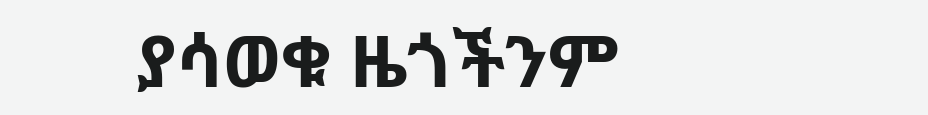ያሳወቁ ዜጎችንም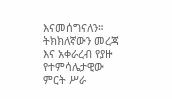እናመሰግናለን።
ትክክለኛውን መረጃ እና አቀራረብ የያዙ የተምሳሌታዊው ምርት ሥራ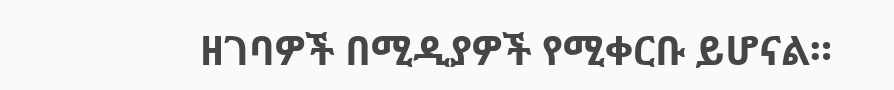ዘገባዎች በሚዲያዎች የሚቀርቡ ይሆናል።